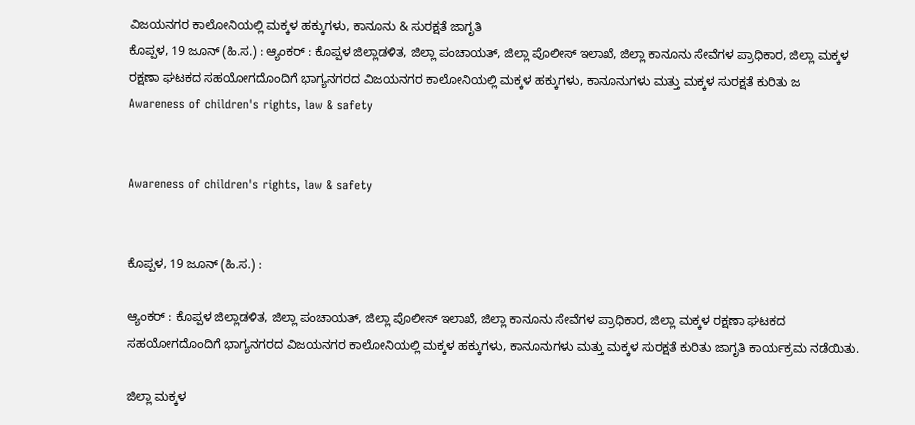ವಿಜಯನಗರ ಕಾಲೋನಿಯಲ್ಲಿ ಮಕ್ಕಳ ಹಕ್ಕುಗಳು, ಕಾನೂನು & ಸುರಕ್ಷತೆ ಜಾಗೃತಿ
ಕೊಪ್ಪಳ, 19 ಜೂನ್ (ಹಿ.ಸ.) : ಆ್ಯಂಕರ್ : ಕೊಪ್ಪಳ ಜಿಲ್ಲಾಡಳಿತ, ಜಿಲ್ಲಾ ಪಂಚಾಯತ್, ಜಿಲ್ಲಾ ಪೊಲೀಸ್ ಇಲಾಖೆ, ಜಿಲ್ಲಾ ಕಾನೂನು ಸೇವೆಗಳ ಪ್ರಾಧಿಕಾರ, ಜಿಲ್ಲಾ ಮಕ್ಕಳ ರಕ್ಷಣಾ ಘಟಕದ ಸಹಯೋಗದೊಂದಿಗೆ ಭಾಗ್ಯನಗರದ ವಿಜಯನಗರ ಕಾಲೋನಿಯಲ್ಲಿ ಮಕ್ಕಳ ಹಕ್ಕುಗಳು, ಕಾನೂನುಗಳು ಮತ್ತು ಮಕ್ಕಳ ಸುರಕ್ಷತೆ ಕುರಿತು ಜ
Awareness of children's rights, law & safety


Awareness of children's rights, law & safety


ಕೊಪ್ಪಳ, 19 ಜೂನ್ (ಹಿ.ಸ.) :

ಆ್ಯಂಕರ್ : ಕೊಪ್ಪಳ ಜಿಲ್ಲಾಡಳಿತ, ಜಿಲ್ಲಾ ಪಂಚಾಯತ್, ಜಿಲ್ಲಾ ಪೊಲೀಸ್ ಇಲಾಖೆ, ಜಿಲ್ಲಾ ಕಾನೂನು ಸೇವೆಗಳ ಪ್ರಾಧಿಕಾರ, ಜಿಲ್ಲಾ ಮಕ್ಕಳ ರಕ್ಷಣಾ ಘಟಕದ ಸಹಯೋಗದೊಂದಿಗೆ ಭಾಗ್ಯನಗರದ ವಿಜಯನಗರ ಕಾಲೋನಿಯಲ್ಲಿ ಮಕ್ಕಳ ಹಕ್ಕುಗಳು, ಕಾನೂನುಗಳು ಮತ್ತು ಮಕ್ಕಳ ಸುರಕ್ಷತೆ ಕುರಿತು ಜಾಗೃತಿ ಕಾರ್ಯಕ್ರಮ ನಡೆಯಿತು.

ಜಿಲ್ಲಾ ಮಕ್ಕಳ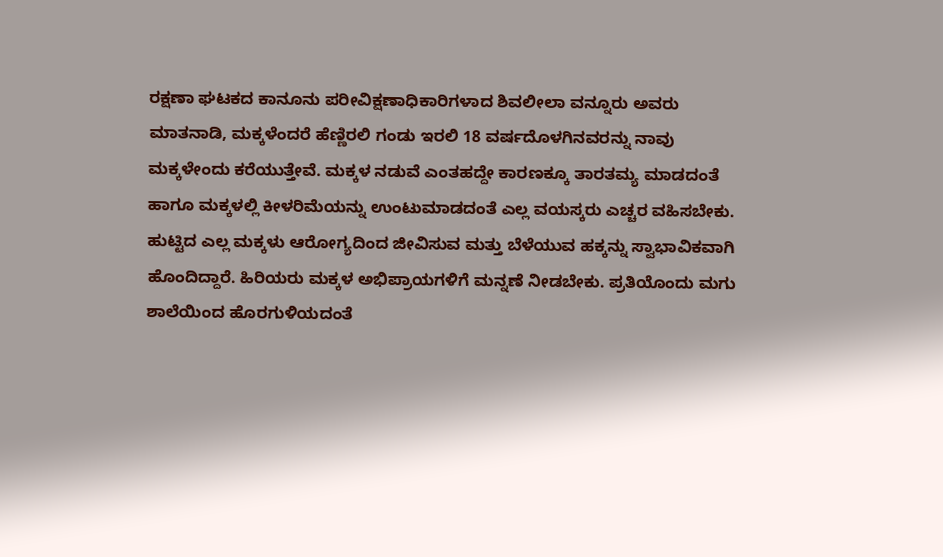ರಕ್ಷಣಾ ಘಟಕದ ಕಾನೂನು ಪರೀವಿಕ್ಷಣಾಧಿಕಾರಿಗಳಾದ ಶಿವಲೀಲಾ ವನ್ನೂರು ಅವರು ಮಾತನಾಡಿ, ಮಕ್ಕಳೆಂದರೆ ಹೆಣ್ಣಿರಲಿ ಗಂಡು ಇರಲಿ 18 ವರ್ಷದೊಳಗಿನವರನ್ನು ನಾವು ಮಕ್ಕಳೇಂದು ಕರೆಯುತ್ತೇವೆ. ಮಕ್ಕಳ ನಡುವೆ ಎಂತಹದ್ದೇ ಕಾರಣಕ್ಕೂ ತಾರತಮ್ಯ ಮಾಡದಂತೆ ಹಾಗೂ ಮಕ್ಕಳಲ್ಲಿ ಕೀಳರಿಮೆಯನ್ನು ಉಂಟುಮಾಡದಂತೆ ಎಲ್ಲ ವಯಸ್ಕರು ಎಚ್ಚರ ವಹಿಸಬೇಕು. ಹುಟ್ಟಿದ ಎಲ್ಲ ಮಕ್ಕಳು ಆರೋಗ್ಯದಿಂದ ಜೀವಿಸುವ ಮತ್ತು ಬೆಳೆಯುವ ಹಕ್ಕನ್ನು ಸ್ವಾಭಾವಿಕವಾಗಿ ಹೊಂದಿದ್ದಾರೆ. ಹಿರಿಯರು ಮಕ್ಕಳ ಅಭಿಪ್ರಾಯಗಳಿಗೆ ಮನ್ನಣೆ ನೀಡಬೇಕು. ಪ್ರತಿಯೊಂದು ಮಗು ಶಾಲೆಯಿಂದ ಹೊರಗುಳಿಯದಂತೆ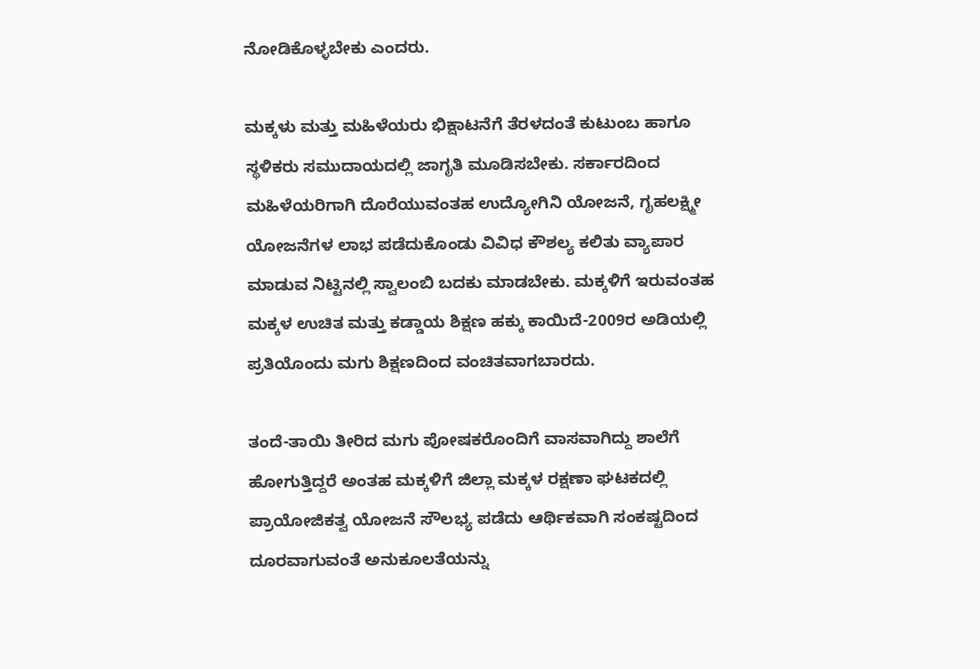ನೋಡಿಕೊಳ್ಳಬೇಕು ಎಂದರು.

ಮಕ್ಕಳು ಮತ್ತು ಮಹಿಳೆಯರು ಭಿಕ್ಷಾಟನೆಗೆ ತೆರಳದಂತೆ ಕುಟುಂಬ ಹಾಗೂ ಸ್ಥಳಿಕರು ಸಮುದಾಯದಲ್ಲಿ ಜಾಗೃತಿ ಮೂಡಿಸಬೇಕು. ಸರ್ಕಾರದಿಂದ ಮಹಿಳೆಯರಿಗಾಗಿ ದೊರೆಯುವಂತಹ ಉದ್ಯೋಗಿನಿ ಯೋಜನೆ, ಗೃಹಲಕ್ಷ್ಮೀ ಯೋಜನೆಗಳ ಲಾಭ ಪಡೆದುಕೊಂಡು ವಿವಿಧ ಕೌಶಲ್ಯ ಕಲಿತು ವ್ಯಾಪಾರ ಮಾಡುವ ನಿಟ್ಟಿನಲ್ಲಿ ಸ್ವಾಲಂಬಿ ಬದಕು ಮಾಡಬೇಕು. ಮಕ್ಕಳಿಗೆ ಇರುವಂತಹ ಮಕ್ಕಳ ಉಚಿತ ಮತ್ತು ಕಡ್ಡಾಯ ಶಿಕ್ಷಣ ಹಕ್ಕು ಕಾಯಿದೆ-2009ರ ಅಡಿಯಲ್ಲಿ ಪ್ರತಿಯೊಂದು ಮಗು ಶಿಕ್ಷಣದಿಂದ ವಂಚಿತವಾಗಬಾರದು.

ತಂದೆ-ತಾಯಿ ತೀರಿದ ಮಗು ಪೋಷಕರೊಂದಿಗೆ ವಾಸವಾಗಿದ್ದು ಶಾಲೆಗೆ ಹೋಗುತ್ತಿದ್ದರೆ ಅಂತಹ ಮಕ್ಕಳಿಗೆ ಜಿಲ್ಲಾ ಮಕ್ಕಳ ರಕ್ಷಣಾ ಘಟಕದಲ್ಲಿ ಪ್ರಾಯೋಜಿಕತ್ವ ಯೋಜನೆ ಸೌಲಭ್ಯ ಪಡೆದು ಆರ್ಥಿಕವಾಗಿ ಸಂಕಷ್ಟದಿಂದ ದೂರವಾಗುವಂತೆ ಅನುಕೂಲತೆಯನ್ನು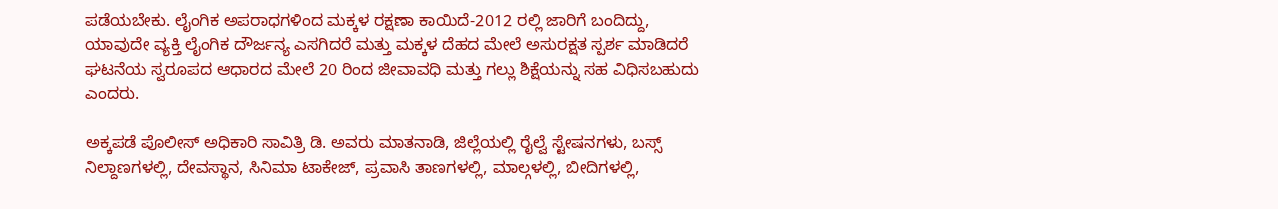ಪಡೆಯಬೇಕು. ಲೈಂಗಿಕ ಅಪರಾಧಗಳಿಂದ ಮಕ್ಕಳ ರಕ್ಷಣಾ ಕಾಯಿದೆ-2012 ರಲ್ಲಿ ಜಾರಿಗೆ ಬಂದಿದ್ದು, ಯಾವುದೇ ವ್ಯಕ್ತಿ ಲೈಂಗಿಕ ದೌರ್ಜನ್ಯ ಎಸಗಿದರೆ ಮತ್ತು ಮಕ್ಕಳ ದೆಹದ ಮೇಲೆ ಅಸುರಕ್ಷತ ಸ್ಪರ್ಶ ಮಾಡಿದರೆ ಘಟನೆಯ ಸ್ವರೂಪದ ಆಧಾರದ ಮೇಲೆ 20 ರಿಂದ ಜೀವಾವಧಿ ಮತ್ತು ಗಲ್ಲು ಶಿಕ್ಷೆಯನ್ನು ಸಹ ವಿಧಿಸಬಹುದು ಎಂದರು.

ಅಕ್ಕಪಡೆ ಪೊಲೀಸ್ ಅಧಿಕಾರಿ ಸಾವಿತ್ರಿ ಡಿ. ಅವರು ಮಾತನಾಡಿ, ಜಿಲ್ಲೆಯಲ್ಲಿ ರೈಲ್ವೆ ಸ್ಟೇಷನಗಳು, ಬಸ್ಸ್ ನಿಲ್ದಾಣಗಳಲ್ಲಿ, ದೇವಸ್ಥಾನ, ಸಿನಿಮಾ ಟಾಕೇಜ್, ಪ್ರವಾಸಿ ತಾಣಗಳಲ್ಲಿ, ಮಾಲ್ಗಳಲ್ಲಿ, ಬೀದಿಗಳಲ್ಲಿ,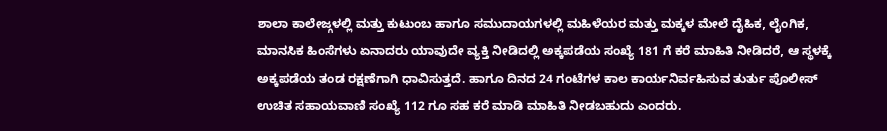ಶಾಲಾ ಕಾಲೇಜ್ಗಳಲ್ಲಿ ಮತ್ತು ಕುಟುಂಬ ಹಾಗೂ ಸಮುದಾಯಗಳಲ್ಲಿ ಮಹಿಳೆಯರ ಮತ್ತು ಮಕ್ಕಳ ಮೇಲೆ ದೈಹಿಕ, ಲೈಂಗಿಕ, ಮಾನಸಿಕ ಹಿಂಸೆಗಳು ಏನಾದರು ಯಾವುದೇ ವ್ಯಕ್ತಿ ನೀಡಿದಲ್ಲಿ ಅಕ್ಕಪಡೆಯ ಸಂಖ್ಯೆ 181 ಗೆ ಕರೆ ಮಾಹಿತಿ ನೀಡಿದರೆ, ಆ ಸ್ಥಳಕ್ಕೆ ಅಕ್ಕಪಡೆಯ ತಂಡ ರಕ್ಷಣೆಗಾಗಿ ಧಾವಿಸುತ್ತದೆ. ಹಾಗೂ ದಿನದ 24 ಗಂಟೆಗಳ ಕಾಲ ಕಾರ್ಯನಿರ್ವಹಿಸುವ ತುರ್ತು ಪೊಲೀಸ್ ಉಚಿತ ಸಹಾಯವಾಣಿ ಸಂಖ್ಯೆ 112 ಗೂ ಸಹ ಕರೆ ಮಾಡಿ ಮಾಹಿತಿ ನೀಡಬಹುದು ಎಂದರು.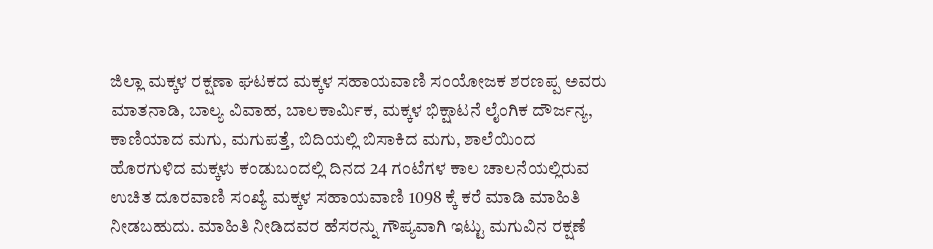ಜಿಲ್ಲಾ ಮಕ್ಕಳ ರಕ್ಷಣಾ ಘಟಕದ ಮಕ್ಕಳ ಸಹಾಯವಾಣಿ ಸಂಯೋಜಕ ಶರಣಪ್ಪ ಅವರು ಮಾತನಾಡಿ, ಬಾಲ್ಯ ವಿವಾಹ, ಬಾಲಕಾರ್ಮಿಕ, ಮಕ್ಕಳ ಭಿಕ್ಷಾಟನೆ ಲೈಂಗಿಕ ದೌರ್ಜನ್ಯ, ಕಾಣಿಯಾದ ಮಗು, ಮಗುಪತ್ತೆ, ಬಿದಿಯಲ್ಲಿ ಬಿಸಾಕಿದ ಮಗು, ಶಾಲೆಯಿಂದ ಹೊರಗುಳಿದ ಮಕ್ಕಳು ಕಂಡುಬಂದಲ್ಲಿ ದಿನದ 24 ಗಂಟೆಗಳ ಕಾಲ ಚಾಲನೆಯಲ್ಲಿರುವ ಉಚಿತ ದೂರವಾಣಿ ಸಂಖ್ಯೆ ಮಕ್ಕಳ ಸಹಾಯವಾಣಿ 1098 ಕ್ಕೆ ಕರೆ ಮಾಡಿ ಮಾಹಿತಿ ನೀಡಬಹುದು. ಮಾಹಿತಿ ನೀಡಿದವರ ಹೆಸರನ್ನು ಗೌಪ್ಯವಾಗಿ ಇಟ್ಟು ಮಗುವಿನ ರಕ್ಷಣೆ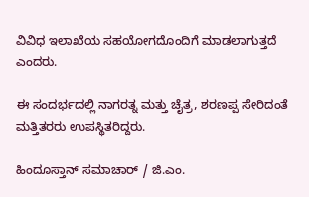ವಿವಿಧ ಇಲಾಖೆಯ ಸಹಯೋಗದೊಂದಿಗೆ ಮಾಡಲಾಗುತ್ತದೆ ಎಂದರು.

ಈ ಸಂದರ್ಭದಲ್ಲಿ ನಾಗರತ್ನ ಮತ್ತು ಚೈತ್ರ, ಶರಣಪ್ಪ ಸೇರಿದಂತೆ ಮತ್ತಿತರರು ಉಪಸ್ಥಿತರಿದ್ದರು.

ಹಿಂದೂಸ್ತಾನ್ ಸಮಾಚಾರ್ / ಜಿ.ಎಂ.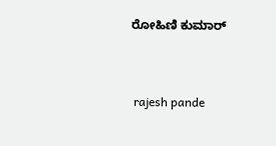ರೋಹಿಣಿ ಕುಮಾರ್


 rajesh pande